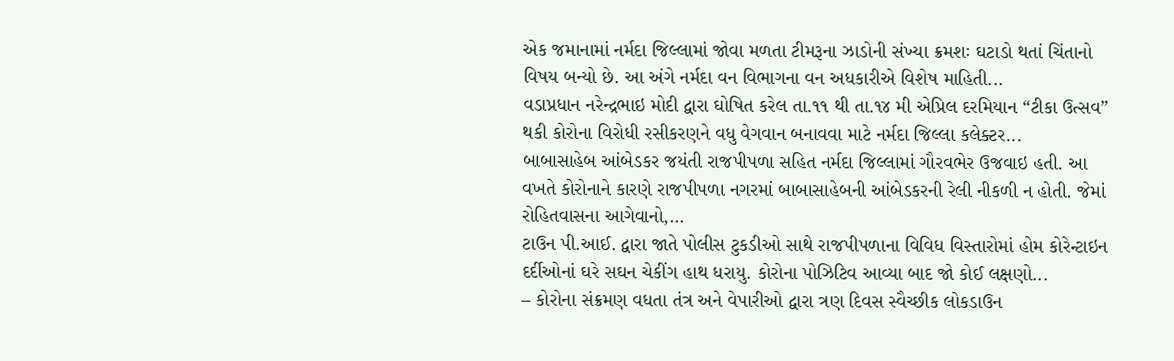એક જમાનામાં નર્મદા જિલ્લામાં જોવા મળતા ટીમરૂના ઝાડોની સંખ્યા ક્રમશઃ ઘટાડો થતાં ચિંતાનો વિષય બન્યો છે. આ અંગે નર્મદા વન વિભાગના વન અધકારીએ વિશેષ માહિતી...
વડાપ્રધાન નરેન્દ્રભાઇ મોદી દ્વારા ઘોષિત કરેલ તા.૧૧ થી તા.૧૪ મી એપ્રિલ દરમિયાન “ટીકા ઉત્સવ” થકી કોરોના વિરોધી રસીકરણને વધુ વેગવાન બનાવવા માટે નર્મદા જિલ્લા કલેક્ટર...
બાબાસાહેબ આંબેડકર જયંતી રાજપીપળા સહિત નર્મદા જિલ્લામાં ગૌરવભેર ઉજવાઇ હતી. આ વખતે કોરોનાને કારણે રાજપીપળા નગરમાં બાબાસાહેબની આંબેડકરની રેલી નીકળી ન હોતી. જેમાં રોહિતવાસના આગેવાનો,...
ટાઉન પી.આઈ. દ્વારા જાતે પોલીસ ટુકડીઓ સાથે રાજપીપળાના વિવિધ વિસ્તારોમાં હોમ કોરેન્ટાઇન દર્દીઓનાં ઘરે સઘન ચેકીંગ હાથ ધરાયુ. કોરોના પોઝિટિવ આવ્યા બાદ જો કોઈ લક્ષણો...
– કોરોના સંક્રમણ વધતા તંત્ર અને વેપારીઓ દ્વારા ત્રણ દિવસ સ્વૈચ્છીક લોકડાઉન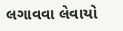લગાવવા લેવાયો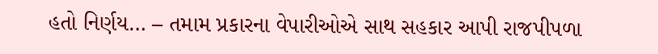હતો નિર્ણય… – તમામ પ્રકારના વેપારીઓએ સાથ સહકાર આપી રાજપીપળા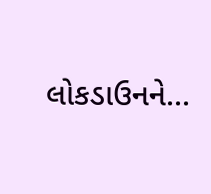લોકડાઉનને...